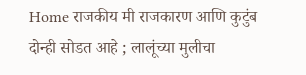Home राजकीय मी राजकारण आणि कुटुंब दोन्ही सोडत आहे ; लालूंच्या मुलीचा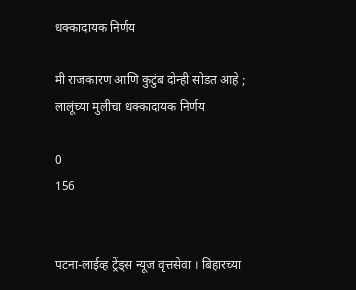धक्कादायक निर्णय

मी राजकारण आणि कुटुंब दोन्ही सोडत आहे ; लालूंच्या मुलीचा धक्कादायक निर्णय

0
156


पटना-लाईव्ह ट्रेंड्स न्यूज वृत्तसेवा । बिहारच्या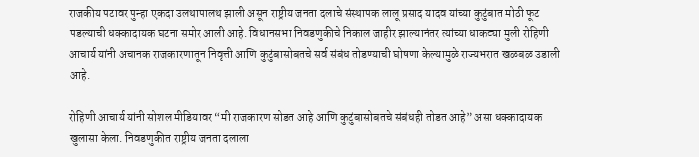राजकीय पटावर पुन्हा एकदा उलथापालथ झाली असून राष्ट्रीय जनता दलाचे संस्थापक लालू प्रसाद यादव यांच्या कुटुंबात मोठी फूट पडल्याची धक्कादायक घटना समोर आली आहे. विधानसभा निवडणुकीचे निकाल जाहीर झाल्यानंतर त्यांच्या धाकट्या मुली रोहिणी आचार्य यांनी अचानक राजकारणातून निवृत्ती आणि कुटुंबासोबतचे सर्व संबंध तोडण्याची घोषणा केल्यामुळे राज्यभरात खळबळ उडाली आहे.

रोहिणी आचार्य यांनी सोशल मीडियावर “मी राजकारण सोडत आहे आणि कुटुंबासोबतचे संबंधही तोडत आहे” असा धक्कादायक खुलासा केला. निवडणुकीत राष्ट्रीय जनता दलाला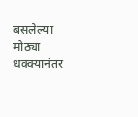बसलेल्या मोठ्या धक्क्यानंतर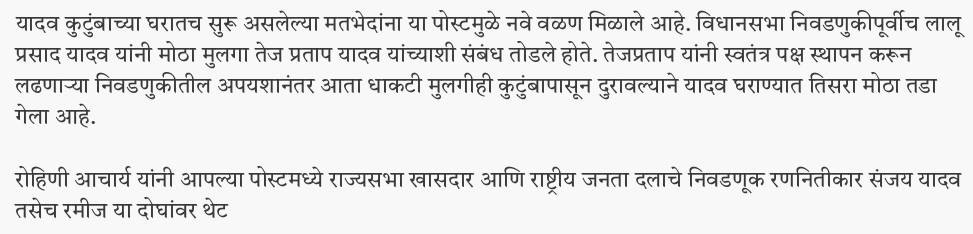यादव कुटुंबाच्या घरातच सुरू असलेल्या मतभेदांना या पोस्टमुळे नवे वळण मिळाले आहे. विधानसभा निवडणुकीपूर्वीच लालू प्रसाद यादव यांनी मोठा मुलगा तेज प्रताप यादव यांच्याशी संबंध तोडले होते. तेजप्रताप यांनी स्वतंत्र पक्ष स्थापन करून लढणाऱ्या निवडणुकीतील अपयशानंतर आता धाकटी मुलगीही कुटुंबापासून दुरावल्याने यादव घराण्यात तिसरा मोठा तडा गेला आहे.

रोहिणी आचार्य यांनी आपल्या पोस्टमध्ये राज्यसभा खासदार आणि राष्ट्रीय जनता दलाचे निवडणूक रणनितीकार संजय यादव तसेच रमीज या दोघांवर थेट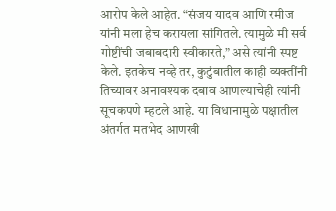आरोप केले आहेत. “संजय यादव आणि रमीज यांनी मला हेच करायला सांगितले. त्यामुळे मी सर्व गोष्टींची जबाबदारी स्वीकारते,” असे त्यांनी स्पष्ट केले. इतकेच नव्हे तर, कुटुंबातील काही व्यक्तींनी तिच्यावर अनावश्यक दबाव आणल्याचेही त्यांनी सूचकपणे म्हटले आहे. या विधानामुळे पक्षातील अंतर्गत मतभेद आणखी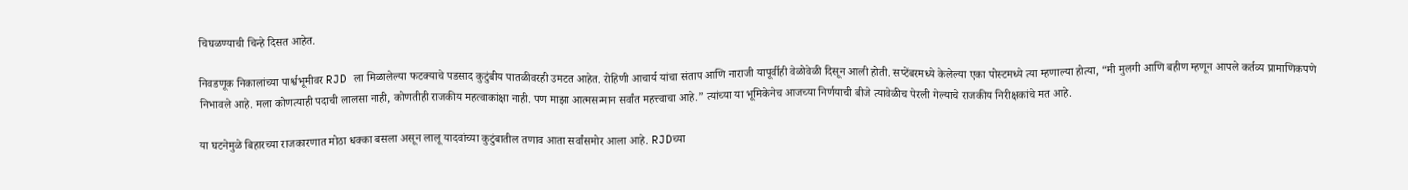चिघळण्याची चिन्हे दिसत आहेत.

निवडणूक निकालांच्या पार्श्वभूमीवर RJD ला मिळालेल्या फटक्याचे पडसाद कुटुंबीय पातळीवरही उमटत आहेत. रोहिणी आचार्य यांचा संताप आणि नाराजी यापूर्वीही वेळोवेळी दिसून आली होती. सप्टेंबरमध्ये केलेल्या एका पोस्टमध्ये त्या म्हणाल्या होत्या, “मी मुलगी आणि बहीण म्हणून आपले कर्तव्य प्रामाणिकपणे निभावले आहे. मला कोणत्याही पदाची लालसा नाही, कोणतीही राजकीय महत्वाकांक्षा नाही. पण माझा आत्मसन्मान सर्वांत महत्त्वाचा आहे.” त्यांच्या या भूमिकेनेच आजच्या निर्णयाची बीजे त्यावेळीच पेरली गेल्याचे राजकीय निरीक्षकांचे मत आहे.

या घटनेमुळे बिहारच्या राजकारणात मोठा धक्का बसला असून लालू यादवांच्या कुटुंबातील तणाव आता सर्वांसमोर आला आहे. RJDच्या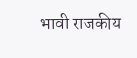भावी राजकीय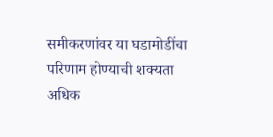समीकरणांवर या घडामोडींचा परिणाम होण्याची शक्यता अधिक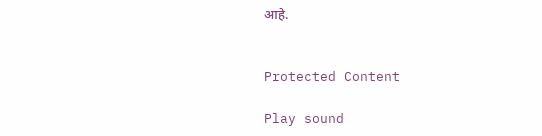आहे.


Protected Content

Play sound